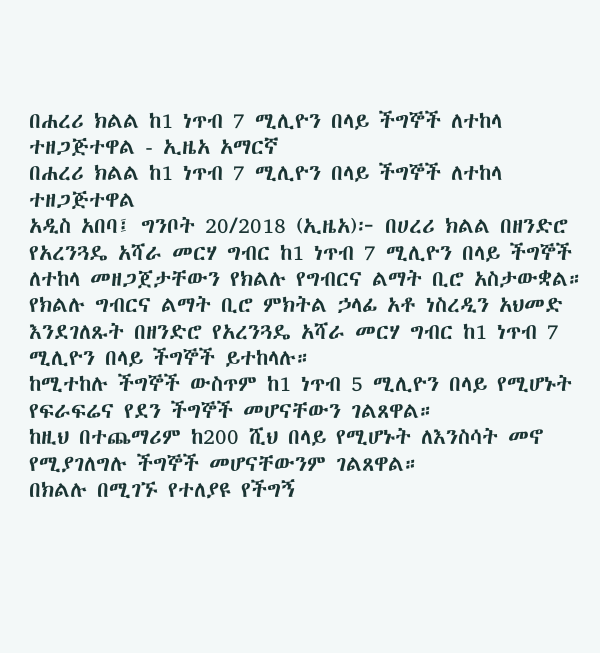በሐረሪ ክልል ከ1 ነጥብ 7 ሚሊዮን በላይ ችግኞች ለተከላ ተዘጋጅተዋል - ኢዜአ አማርኛ
በሐረሪ ክልል ከ1 ነጥብ 7 ሚሊዮን በላይ ችግኞች ለተከላ ተዘጋጅተዋል
አዲስ አበባ፤ ግንቦት 20/2018 (ኢዜአ)፦ በሀረሪ ክልል በዘንድሮ የአረንጓዴ አሻራ መርሃ ግብር ከ1 ነጥብ 7 ሚሊዮን በላይ ችግኞች ለተከላ መዘጋጀታቸውን የክልሉ የግብርና ልማት ቢሮ አስታውቋል።
የክልሉ ግብርና ልማት ቢሮ ምክትል ኃላፊ አቶ ነስረዲን አህመድ እንደገለጹት በዘንድሮ የአረንጓዴ አሻራ መርሃ ግብር ከ1 ነጥብ 7 ሚሊዮን በላይ ችግኞች ይተከላሉ።
ከሚተከሉ ችግኞች ውስጥም ከ1 ነጥብ 5 ሚሊዮን በላይ የሚሆኑት የፍራፍሬና የደን ችግኞች መሆናቸውን ገልጸዋል።
ከዚህ በተጨማሪም ከ200 ሺህ በላይ የሚሆኑት ለእንስሳት መኖ የሚያገለግሉ ችግኞች መሆናቸውንም ገልጸዋል።
በክልሉ በሚገኙ የተለያዩ የችግኝ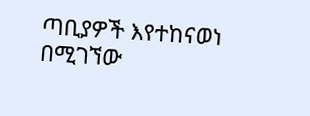ጣቢያዎች እየተከናወነ በሚገኘው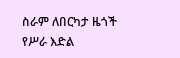ስራም ለበርካታ ዜጎች የሥራ እድል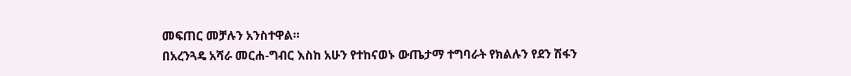መፍጠር መቻሉን አንስተዋል።
በአረንጓዴ አሻራ መርሐ-ግብር እስከ አሁን የተከናወኑ ውጤታማ ተግባራት የክልሉን የደን ሽፋን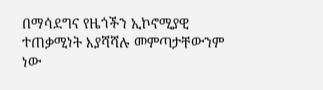በማሳደግና የዜጎችን ኢኮኖሚያዊ ተጠቃሚነት እያሻሻሉ መምጣታቸውንም ነው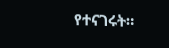የተናገሩት።